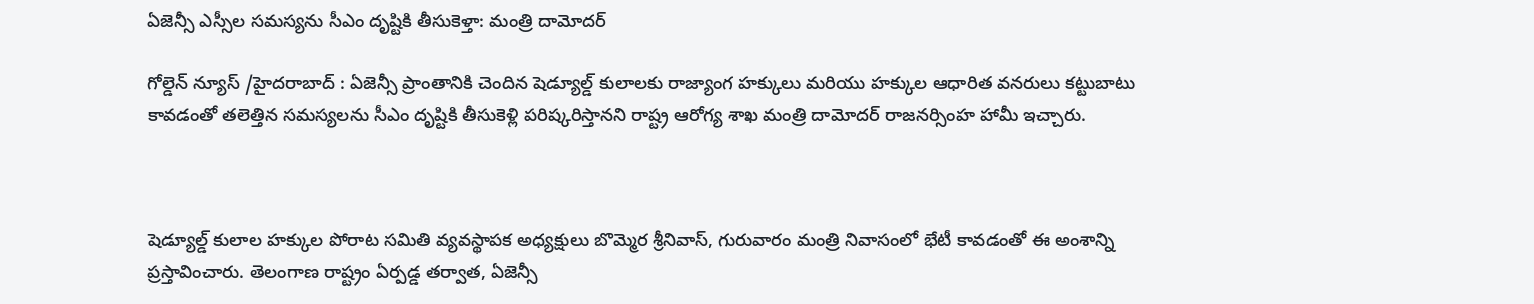ఏజెన్సీ ఎస్సీల సమస్యను సీఎం దృష్టికి తీసుకెళ్తా: మంత్రి దామోదర్

గోల్డెన్ న్యూస్ /హైదరాబాద్‌ : ఏజెన్సీ ప్రాంతానికి చెందిన షెడ్యూల్డ్ కులాలకు రాజ్యాంగ హక్కులు మరియు హక్కుల ఆధారిత వనరులు కట్టుబాటు కావడంతో తలెత్తిన సమస్యలను సీఎం దృష్టికి తీసుకెళ్లి పరిష్కరిస్తానని రాష్ట్ర ఆరోగ్య శాఖ మంత్రి దామోదర్ రాజనర్సింహ హామీ ఇచ్చారు.



షెడ్యూల్డ్ కులాల హక్కుల పోరాట సమితి వ్యవస్థాపక అధ్యక్షులు బొమ్మెర శ్రీనివాస్, గురువారం మంత్రి నివాసంలో భేటీ కావడంతో ఈ అంశాన్ని ప్రస్తావించారు. తెలంగాణ రాష్ట్రం ఏర్పడ్డ తర్వాత, ఏజెన్సీ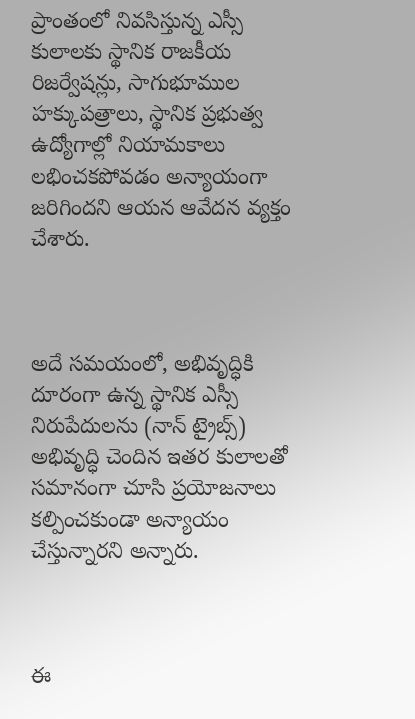ప్రాంతంలో నివసిస్తున్న ఎస్సీ కులాలకు స్థానిక రాజకీయ రిజర్వేషన్లు, సాగుభూముల హక్కుపత్రాలు, స్థానిక ప్రభుత్వ ఉద్యోగాల్లో నియామకాలు లభించకపోవడం అన్యాయంగా జరిగిందని ఆయన ఆవేదన వ్యక్తం చేశారు.



అదే సమయంలో, అభివృద్ధికి దూరంగా ఉన్న స్థానిక ఎస్సీ నిరుపేదులను (నాన్ ట్రైబ్స్) అభివృద్ధి చెందిన ఇతర కులాలతో సమానంగా చూసి ప్రయోజనాలు కల్పించకుండా అన్యాయం చేస్తున్నారని అన్నారు.



ఈ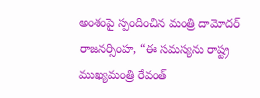అంశంపై స్పందించిన మంత్రి దామోదర్ రాజనర్సింహ, “ఈ సమస్యను రాష్ట్ర ముఖ్యమంత్రి రేవంత్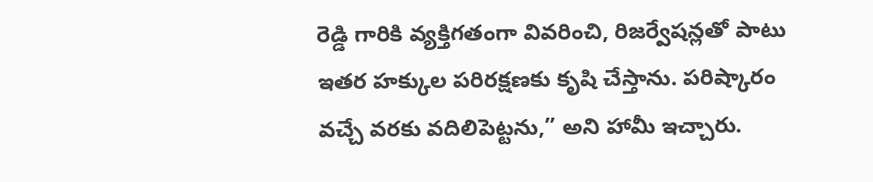రెడ్డి గారికి వ్యక్తిగతంగా వివరించి, రిజర్వేషన్లతో పాటు ఇతర హక్కుల పరిరక్షణకు కృషి చేస్తాను. పరిష్కారం వచ్చే వరకు వదిలిపెట్టను,” అని హామీ ఇచ్చారు.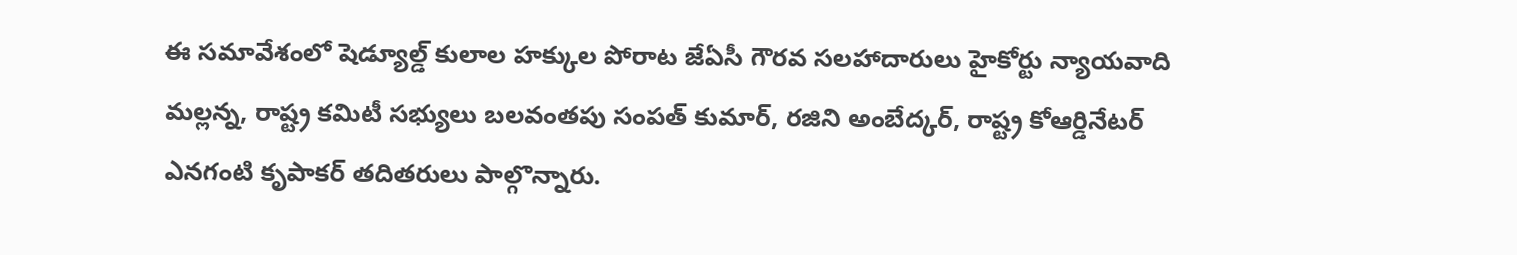ఈ సమావేశంలో షెడ్యూల్డ్ కులాల హక్కుల పోరాట జేఏసీ గౌరవ సలహాదారులు హైకోర్టు న్యాయవాది మల్లన్న, రాష్ట్ర కమిటీ సభ్యులు బలవంతపు సంపత్ కుమార్, రజిని అంబేద్కర్, రాష్ట్ర కోఆర్డినేటర్ ఎనగంటి కృపాకర్ తదితరులు పాల్గొన్నారు.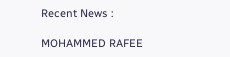Recent News :

MOHAMMED RAFEE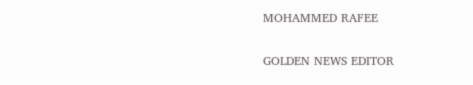MOHAMMED RAFEE

GOLDEN NEWS EDITOR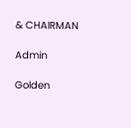& CHAIRMAN

Admin

Golden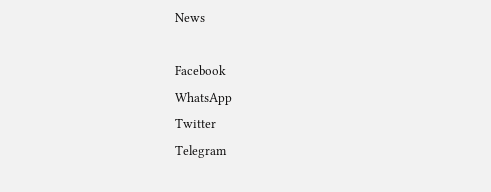News

Facebook
WhatsApp
Twitter
Telegram